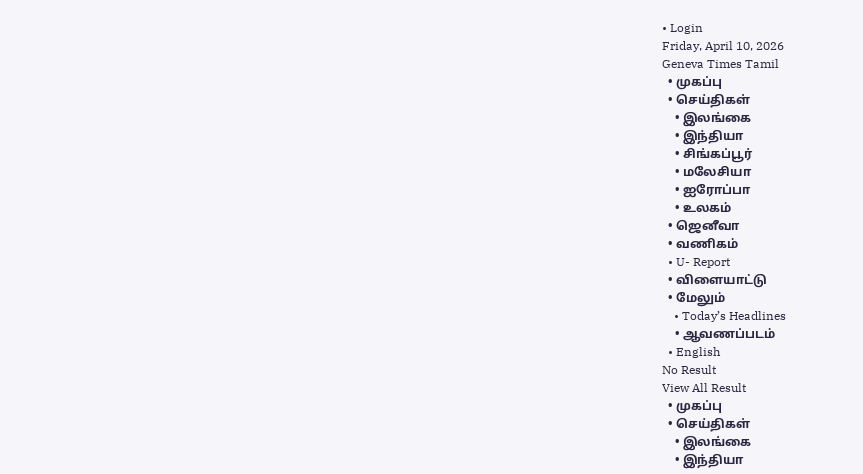• Login
Friday, April 10, 2026
Geneva Times Tamil
  • முகப்பு
  • செய்திகள்
    • இலங்கை
    • இந்தியா
    • சிங்கப்பூர்
    • மலேசியா
    • ஐரோப்பா
    • உலகம்
  • ஜெனீவா
  • வணிகம்
  • U- Report
  • விளையாட்டு
  • மேலும்
    • Today’s Headlines
    • ஆவணப்படம்
  • English
No Result
View All Result
  • முகப்பு
  • செய்திகள்
    • இலங்கை
    • இந்தியா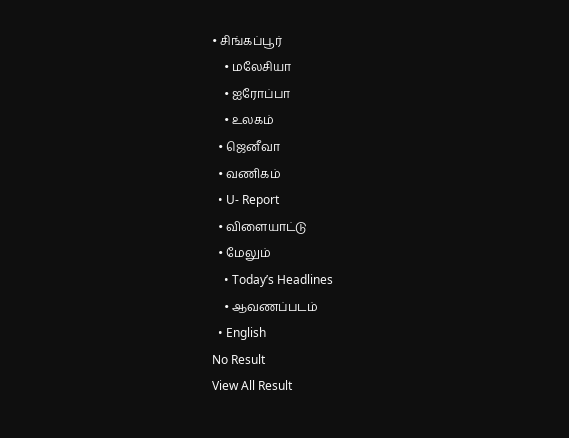• சிங்கப்பூர்
    • மலேசியா
    • ஐரோப்பா
    • உலகம்
  • ஜெனீவா
  • வணிகம்
  • U- Report
  • விளையாட்டு
  • மேலும்
    • Today’s Headlines
    • ஆவணப்படம்
  • English
No Result
View All Result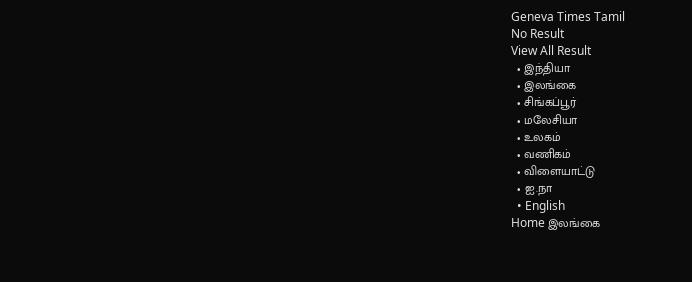Geneva Times Tamil
No Result
View All Result
  • இந்தியா
  • இலங்கை
  • சிங்கப்பூர்
  • மலேசியா
  • உலகம்
  • வணிகம்
  • விளையாட்டு
  • ஐ.நா
  • English
Home இலங்கை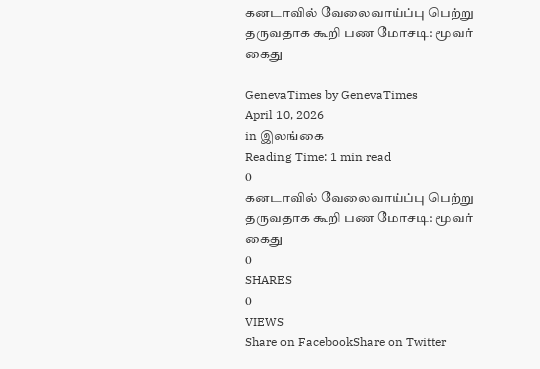கனடாவில் வேலைவாய்ப்பு பெற்று தருவதாக கூறி பண மோசடி: மூவர் கைது

GenevaTimes by GenevaTimes
April 10, 2026
in இலங்கை
Reading Time: 1 min read
0
கனடாவில் வேலைவாய்ப்பு பெற்று தருவதாக கூறி பண மோசடி: மூவர் கைது
0
SHARES
0
VIEWS
Share on FacebookShare on Twitter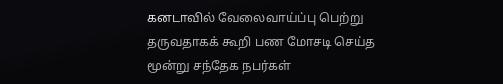கனடாவில் வேலைவாய்ப்பு பெற்று தருவதாகக் கூறி பண மோசடி செய்த மூன்று சந்தேக நபர்கள்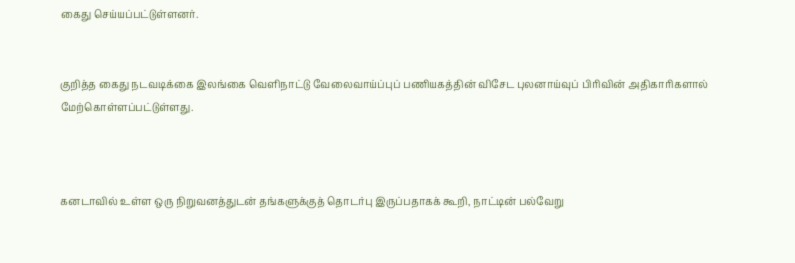கைது செய்யப்பட்டுள்ளனர்.


குறித்த கைது நடவடிக்கை இலங்கை வெளிநாட்டு வேலைவாய்ப்புப் பணியகத்தின் விசேட புலனாய்வுப் பிரிவின் அதிகாரிகளால் மேற்கொள்ளப்பட்டுள்ளது.



கனடாவில் உள்ள ஒரு நிறுவனத்துடன் தங்களுக்குத் தொடர்பு இருப்பதாகக் கூறி, நாட்டின் பல்வேறு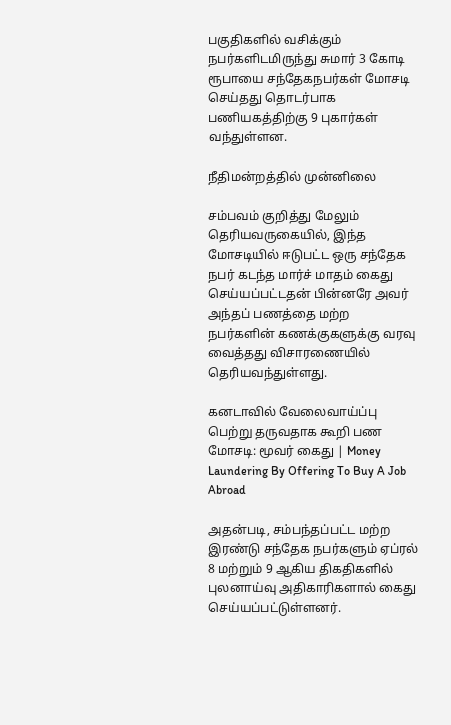பகுதிகளில் வசிக்கும் நபர்களிடமிருந்து சுமார் 3 கோடி ரூபாயை சந்தேகநபர்கள் மோசடி செய்தது தொடர்பாக பணியகத்திற்கு 9 புகார்கள் வந்துள்ளன.

நீதிமன்றத்தில் முன்னிலை

சம்பவம் குறித்து மேலும் தெரியவருகையில், இந்த மோசடியில் ஈடுபட்ட ஒரு சந்தேக நபர் கடந்த மார்ச் மாதம் கைது செய்யப்பட்டதன் பின்னரே அவர் அந்தப் பணத்தை மற்ற நபர்களின் கணக்குகளுக்கு வரவு வைத்தது விசாரணையில் தெரியவந்துள்ளது.

கனடாவில் வேலைவாய்ப்பு பெற்று தருவதாக கூறி பண மோசடி: மூவர் கைது | Money Laundering By Offering To Buy A Job Abroad

அதன்படி, சம்பந்தப்பட்ட மற்ற இரண்டு சந்தேக நபர்களும் ஏப்ரல் 8 மற்றும் 9 ஆகிய திகதிகளில் புலனாய்வு அதிகாரிகளால் கைது செய்யப்பட்டுள்ளனர்.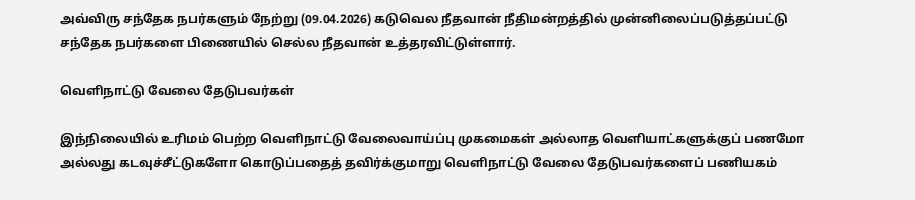அவ்விரு சந்தேக நபர்களும் நேற்று (09.04.2026) கடுவெல நீதவான் நீதிமன்றத்தில் முன்னிலைப்படுத்தப்பட்டு சந்தேக நபர்களை பிணையில் செல்ல நீதவான் உத்தரவிட்டுள்ளார்.

வெளிநாட்டு வேலை தேடுபவர்கள்

இந்நிலையில் உரிமம் பெற்ற வெளிநாட்டு வேலைவாய்ப்பு முகமைகள் அல்லாத வெளியாட்களுக்குப் பணமோ அல்லது கடவுச்சீட்டுகளோ கொடுப்பதைத் தவிர்க்குமாறு வெளிநாட்டு வேலை தேடுபவர்களைப் பணியகம்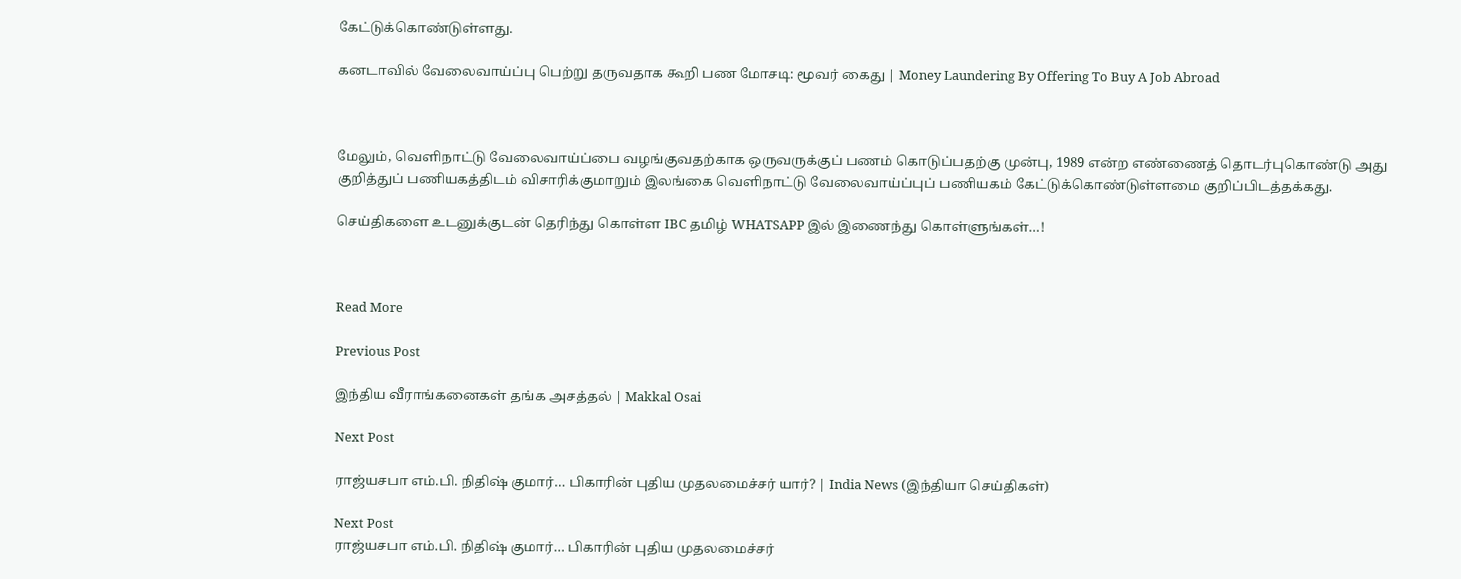கேட்டுக்கொண்டுள்ளது.

கனடாவில் வேலைவாய்ப்பு பெற்று தருவதாக கூறி பண மோசடி: மூவர் கைது | Money Laundering By Offering To Buy A Job Abroad



மேலும், வெளிநாட்டு வேலைவாய்ப்பை வழங்குவதற்காக ஒருவருக்குப் பணம் கொடுப்பதற்கு முன்பு, 1989 என்ற எண்ணைத் தொடர்புகொண்டு அது குறித்துப் பணியகத்திடம் விசாரிக்குமாறும் இலங்கை வெளிநாட்டு வேலைவாய்ப்புப் பணியகம் கேட்டுக்கொண்டுள்ளமை குறிப்பிடத்தக்கது.

செய்திகளை உடனுக்குடன் தெரிந்து கொள்ள IBC தமிழ் WHATSAPP இல் இணைந்து கொள்ளுங்கள்…!



Read More

Previous Post

இந்திய வீராங்கனைகள் தங்க அசத்தல் | Makkal Osai

Next Post

ராஜ்யசபா எம்.பி. நிதிஷ் குமார்… பிகாரின் புதிய முதலமைச்சர் யார்? | India News (இந்தியா செய்திகள்)

Next Post
ராஜ்யசபா எம்.பி. நிதிஷ் குமார்… பிகாரின் புதிய முதலமைச்சர்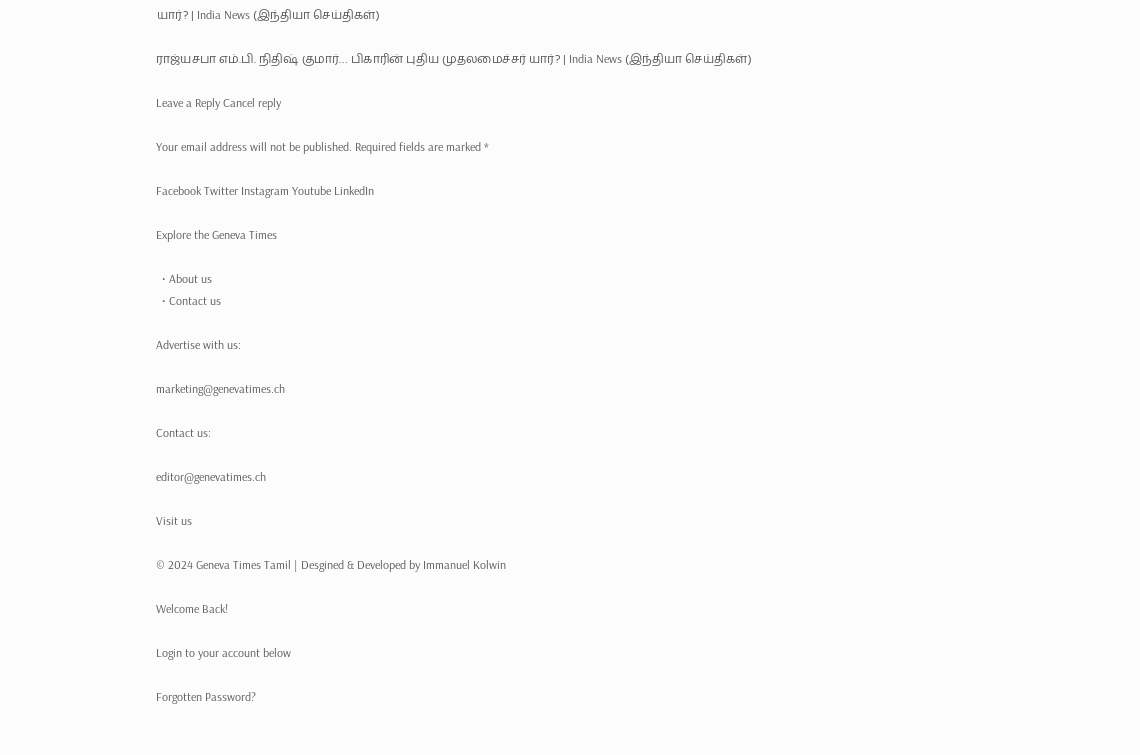யார்? | India News (இந்தியா செய்திகள்)

ராஜ்யசபா எம்.பி. நிதிஷ் குமார்… பிகாரின் புதிய முதலமைச்சர் யார்? | India News (இந்தியா செய்திகள்)

Leave a Reply Cancel reply

Your email address will not be published. Required fields are marked *

Facebook Twitter Instagram Youtube LinkedIn

Explore the Geneva Times

  • About us
  • Contact us

Advertise with us:

marketing@genevatimes.ch

Contact us:

editor@genevatimes.ch

Visit us

© 2024 Geneva Times Tamil | Desgined & Developed by Immanuel Kolwin

Welcome Back!

Login to your account below

Forgotten Password?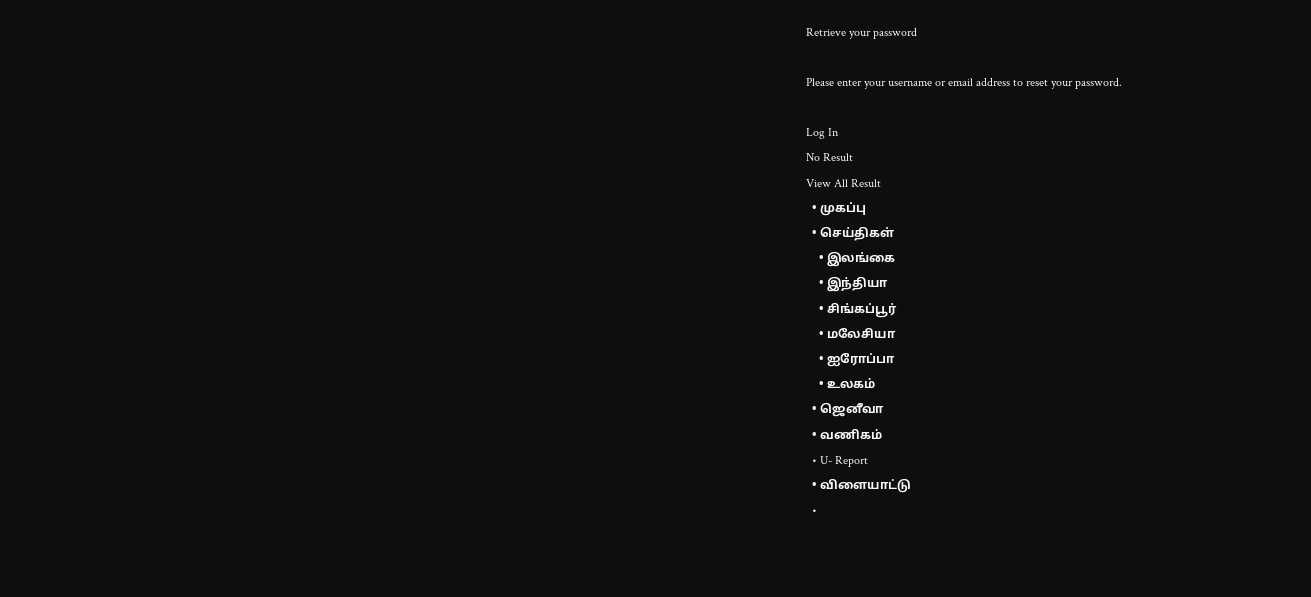Retrieve your password

Please enter your username or email address to reset your password.

Log In
No Result
View All Result
  • முகப்பு
  • செய்திகள்
    • இலங்கை
    • இந்தியா
    • சிங்கப்பூர்
    • மலேசியா
    • ஐரோப்பா
    • உலகம்
  • ஜெனீவா
  • வணிகம்
  • U- Report
  • விளையாட்டு
  •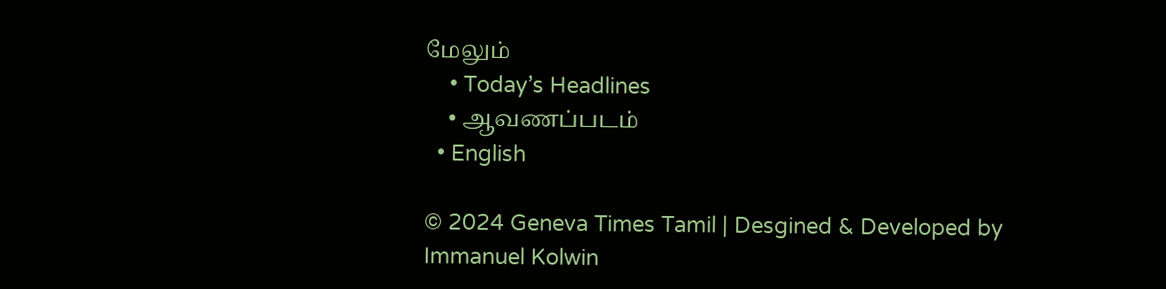மேலும்
    • Today’s Headlines
    • ஆவணப்படம்
  • English

© 2024 Geneva Times Tamil | Desgined & Developed by Immanuel Kolwin